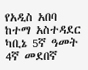የአዲስ አበባ ከተማ አስተዳደር ካቢኔ 5ኛ ዓመት 4ኛ መደበኛ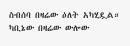ስብሰባ በዛሬው ዕለት አካሂዷል።
ካቢኔው በዛሬው ውሎው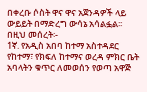በቀረቡ ሶስት ዋና ዋና አጀንዳዎች ላይ ውይይት በማድረግ ውሳኔ አሳልፏል፡፡
በዚህ መሰረት፡-
1ኛ. የአዲስ አበባ ከተማ አስተዳደር የከተማ፣ የክፍለ ከተማና ወረዳ ምክር ቤት አባላትን ቁጥር ለመወሰን የወጣ አዋጅ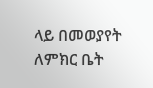ላይ በመወያየት ለምክር ቤት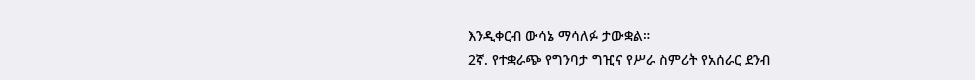እንዲቀርብ ውሳኔ ማሳለፉ ታውቋል።
2ኛ. የተቋራጭ የግንባታ ግዢና የሥራ ስምሪት የአሰራር ደንብ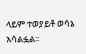ላይም ተወያይቶ ወሳኔ አሳልፏል፡፡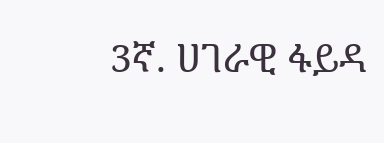3ኛ. ሀገራዊ ፋይዳ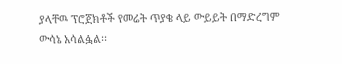ያላቸዉ ፕሮጀክቶች የመሬት ጥያቄ ላይ ውይይት በማድረግም ውሳኔ አሳልፏል፡፡